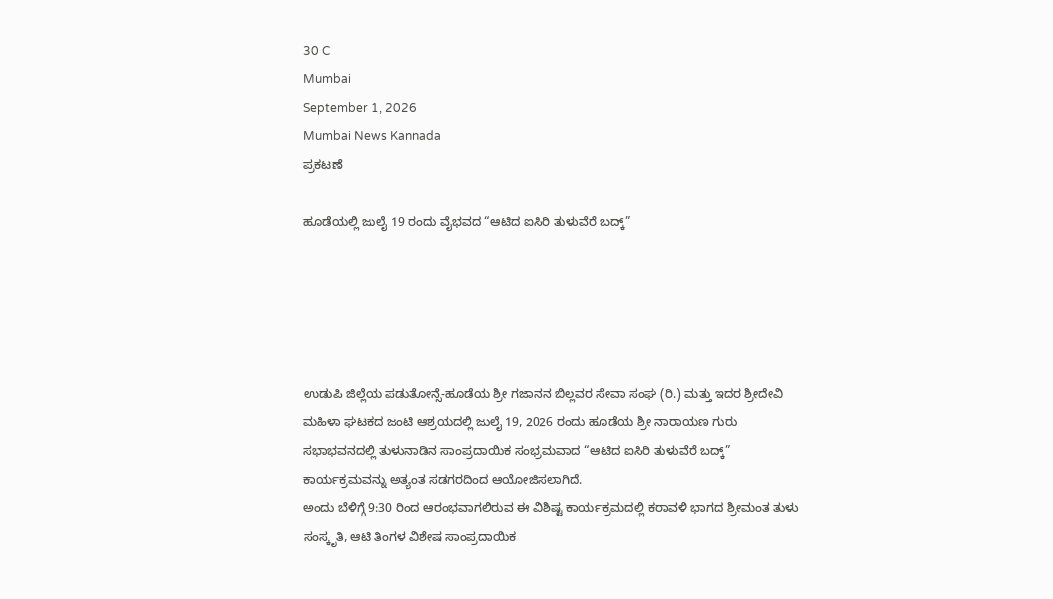30 C
Mumbai
September 1, 2026
Mumbai News Kannada
ಪ್ರಕಟಣೆ

ಹೂಡೆಯಲ್ಲಿ ಜುಲೈ 19 ರಂದು ವೈಭವದ “ಆಟಿದ ಐಸಿರಿ ತುಳುವೆರೆ ಬದ್ಕ್‌”





ಉಡುಪಿ ಜಿಲ್ಲೆಯ ಪಡುತೋನ್ಸೆ-ಹೂಡೆಯ ಶ್ರೀ ಗಜಾನನ ಬಿಲ್ಲವರ ಸೇವಾ ಸಂಘ (ರಿ.) ಮತ್ತು ಇದರ ಶ್ರೀದೇವಿ ಮಹಿಳಾ ಘಟಕದ ಜಂಟಿ ಆಶ್ರಯದಲ್ಲಿ ಜುಲೈ 19, 2026 ರಂದು ಹೂಡೆಯ ಶ್ರೀ ನಾರಾಯಣ ಗುರು ಸಭಾಭವನದಲ್ಲಿ ತುಳುನಾಡಿನ ಸಾಂಪ್ರದಾಯಿಕ ಸಂಭ್ರಮವಾದ “ಆಟಿದ ಐಸಿರಿ ತುಳುವೆರೆ ಬದ್ಕ್‌” ಕಾರ್ಯಕ್ರಮವನ್ನು ಅತ್ಯಂತ ಸಡಗರದಿಂದ ಆಯೋಜಿಸಲಾಗಿದೆ.
ಅಂದು ಬೆಳಿಗ್ಗೆ 9:30 ರಿಂದ ಆರಂಭವಾಗಲಿರುವ ಈ ವಿಶಿಷ್ಟ ಕಾರ್ಯಕ್ರಮದಲ್ಲಿ ಕರಾವಳಿ ಭಾಗದ ಶ್ರೀಮಂತ ತುಳು ಸಂಸ್ಕೃತಿ, ಆಟಿ ತಿಂಗಳ ವಿಶೇಷ ಸಾಂಪ್ರದಾಯಿಕ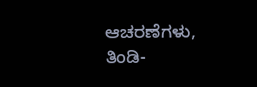ಆಚರಣೆಗಳು, ತಿಂಡಿ-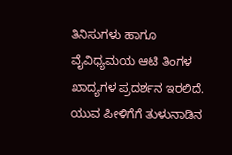ತಿನಿಸುಗಳು ಹಾಗೂ ವೈವಿಧ್ಯಮಯ ಆಟಿ ತಿಂಗಳ ಖಾದ್ಯಗಳ ಪ್ರದರ್ಶನ ಇರಲಿದೆ. ಯುವ ಪೀಳಿಗೆಗೆ ತುಳುನಾಡಿನ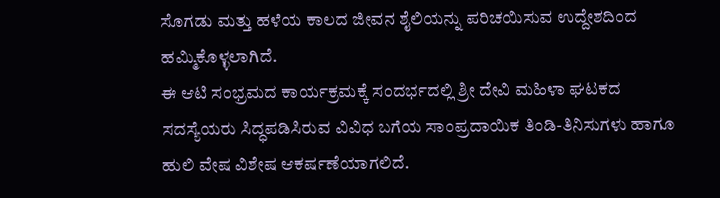ಸೊಗಡು ಮತ್ತು ಹಳೆಯ ಕಾಲದ ಜೀವನ ಶೈಲಿಯನ್ನು ಪರಿಚಯಿಸುವ ಉದ್ದೇಶದಿಂದ ಹಮ್ಮಿಕೊಳ್ಳಲಾಗಿದೆ.
ಈ ಆಟಿ ಸಂಭ್ರಮದ ಕಾರ್ಯಕ್ರಮಕ್ಕೆ ಸಂದರ್ಭದಲ್ಲಿ ಶ್ರೀ ದೇವಿ ಮಹಿಳಾ ಘಟಕದ ಸದಸ್ಯೆಯರು ಸಿದ್ಧಪಡಿಸಿರುವ ವಿವಿಧ ಬಗೆಯ ಸಾಂಪ್ರದಾಯಿಕ ತಿಂಡಿ-ತಿನಿಸುಗಳು ಹಾಗೂ ಹುಲಿ ವೇಷ ವಿಶೇಷ ಆಕರ್ಷಣೆಯಾಗಲಿದೆ.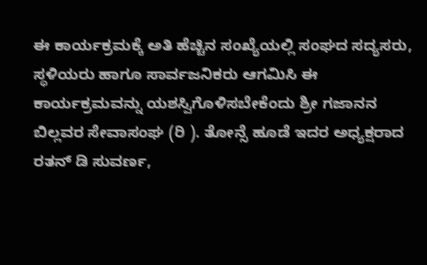ಈ ಕಾರ್ಯಕ್ರಮಕ್ಕೆ ಅತಿ ಹೆಚ್ಚಿನ ಸಂಖ್ಯೆಯಲ್ಲಿ ಸಂಘದ ಸದ್ಯಸರು, ಸ್ಥಳಿಯರು ಹಾಗೂ ಸಾರ್ವಜನಿಕರು ಆಗಮಿಸಿ ಈ ಕಾರ್ಯಕ್ರಮವನ್ನು ಯಶಸ್ವಿಗೊಳಿಸಬೇಕೆಂದು ಶ್ರೀ ಗಜಾನನ ಬಿಲ್ಲವರ ಸೇವಾಸಂಘ (ರಿ ). ತೋನ್ಸೆ ಹೂಡೆ ಇದರ ಅಧ್ಯಕ್ಷರಾದ ರತನ್ ಡಿ ಸುವರ್ಣ,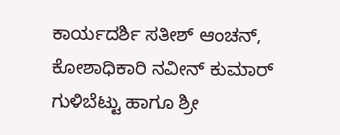ಕಾರ್ಯದರ್ಶಿ ಸತೀಶ್ ಆಂಚನ್, ಕೋಶಾಧಿಕಾರಿ ನವೀನ್ ಕುಮಾರ್ ಗುಳಿಬೆಟ್ಟು ಹಾಗೂ ಶ್ರೀ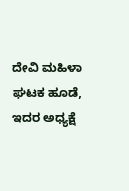ದೇವಿ ಮಹಿಳಾ ಘಟಕ ಹೂಡೆ, ಇದರ ಅಧ್ಯಕ್ಷೆ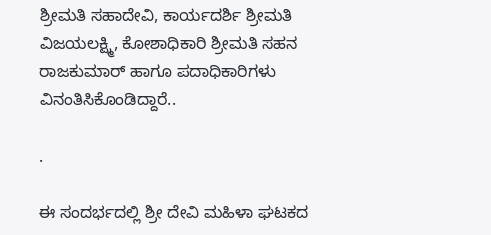ಶ್ರೀಮತಿ ಸಹಾದೇವಿ, ಕಾರ್ಯದರ್ಶಿ ಶ್ರೀಮತಿ ವಿಜಯಲಕ್ಷ್ಮಿ, ಕೋಶಾಧಿಕಾರಿ ಶ್ರೀಮತಿ ಸಹನ ರಾಜಕುಮಾರ್ ಹಾಗೂ ಪದಾಧಿಕಾರಿಗಳು ವಿನಂತಿಸಿಕೊಂಡಿದ್ದಾರೆ..

.

ಈ ಸಂದರ್ಭದಲ್ಲಿ ಶ್ರೀ ದೇವಿ ಮಹಿಳಾ ಘಟಕದ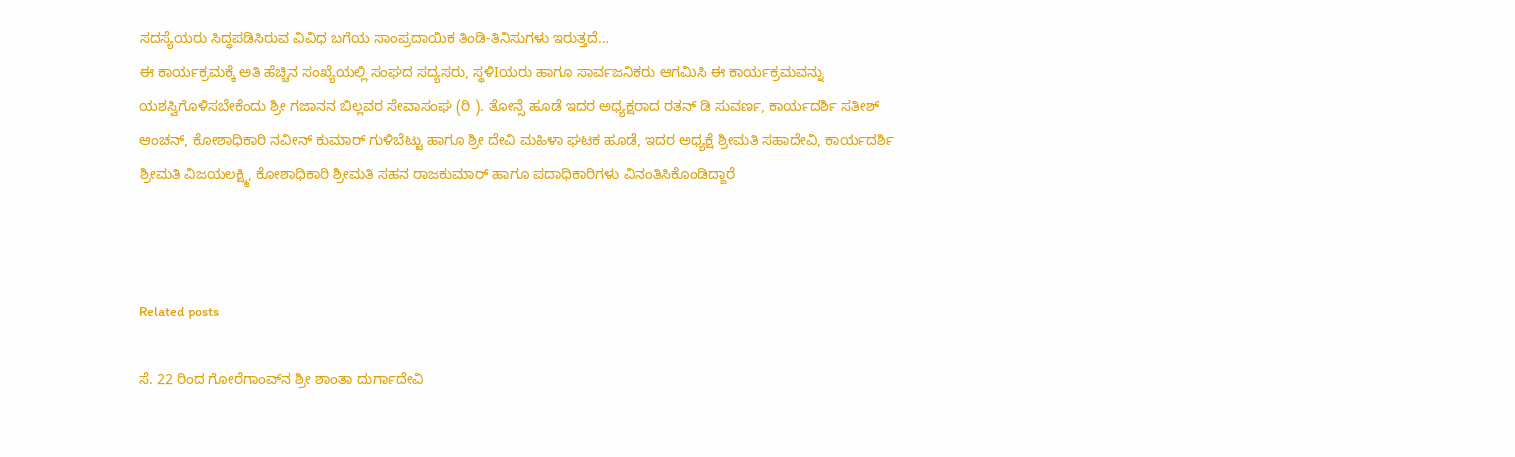ಸದಸ್ಯೆಯರು ಸಿದ್ಧಪಡಿಸಿರುವ ವಿವಿಧ ಬಗೆಯ ಸಾಂಪ್ರದಾಯಿಕ ತಿಂಡಿ-ತಿನಿಸುಗಳು ಇರುತ್ತದೆ…
ಈ ಕಾರ್ಯಕ್ರಮಕ್ಕೆ ಅತಿ ಹೆಚ್ಚಿನ ಸಂಖ್ಯೆಯಲ್ಲಿ ಸಂಘದ ಸದ್ಯಸರು, ಸ್ಥಳಿIಯರು ಹಾಗೂ ಸಾರ್ವಜನಿಕರು ಆಗಮಿಸಿ ಈ ಕಾರ್ಯಕ್ರಮವನ್ನು ಯಶಸ್ವಿಗೊಳಿಸಬೇಕೆಂದು ಶ್ರೀ ಗಜಾನನ ಬಿಲ್ಲವರ ಸೇವಾಸಂಘ (ರಿ ). ತೋನ್ಸೆ ಹೂಡೆ ಇದರ ಅಧ್ಯಕ್ಷರಾದ ರತನ್ ಡಿ ಸುವರ್ಣ, ಕಾರ್ಯದರ್ಶಿ ಸತೀಶ್ ಆಂಚನ್, ಕೋಶಾಧಿಕಾರಿ ನವೀನ್ ಕುಮಾರ್ ಗುಳಿಬೆಟ್ಟು ಹಾಗೂ ಶ್ರೀ ದೇವಿ ಮಹಿಳಾ ಘಟಕ ಹೂಡೆ, ಇದರ ಅಧ್ಯಕ್ಷೆ ಶ್ರೀಮತಿ ಸಹಾದೇವಿ, ಕಾರ್ಯದರ್ಶಿ ಶ್ರೀಮತಿ ವಿಜಯಲಕ್ಷ್ಮಿ, ಕೋಶಾಧಿಕಾರಿ ಶ್ರೀಮತಿ ಸಹನ ರಾಜಕುಮಾರ್ ಹಾಗೂ ಪದಾಧಿಕಾರಿಗಳು ವಿನಂತಿಸಿಕೊಂಡಿದ್ದಾರೆ



Related posts

ಸೆ. 22 ರಿಂದ ಗೋರೆಗಾಂವ್‌ನ ಶ್ರೀ ಶಾಂತಾ ದುರ್ಗಾದೇವಿ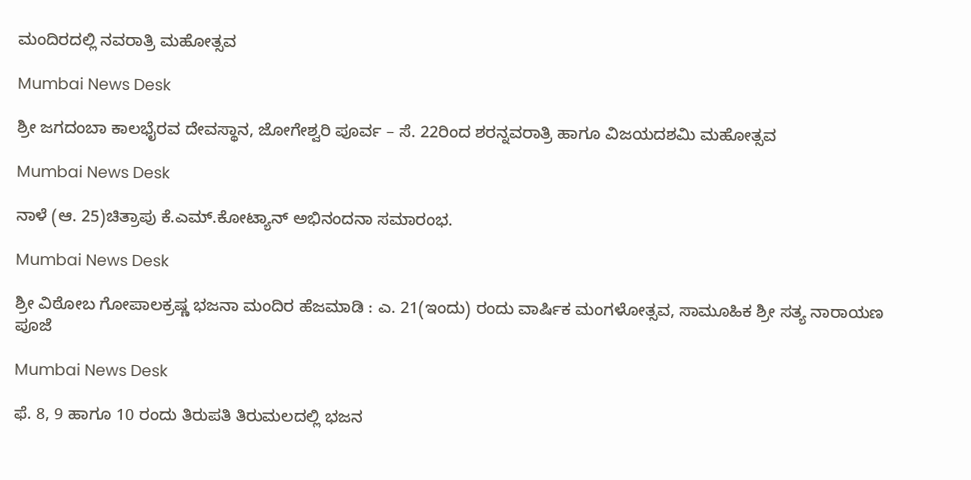ಮಂದಿರದಲ್ಲಿ ನವರಾತ್ರಿ ಮಹೋತ್ಸವ

Mumbai News Desk

ಶ್ರೀ ಜಗದಂಬಾ ಕಾಲಭೈರವ ದೇವಸ್ಥಾನ, ಜೋಗೇಶ್ವರಿ ಪೂರ್ವ – ಸೆ. 22ರಿಂದ ಶರನ್ನವರಾತ್ರಿ ಹಾಗೂ ವಿಜಯದಶಮಿ ಮಹೋತ್ಸವ

Mumbai News Desk

ನಾಳೆ (ಆ. 25)ಚಿತ್ರಾಪು ಕೆ.ಎಮ್.ಕೋಟ್ಯಾನ್ ಅಭಿನಂದನಾ ಸಮಾರಂಭ.

Mumbai News Desk

ಶ್ರೀ ವಿಠೋಬ ಗೋಪಾಲಕ್ರಷ್ಣ ಭಜನಾ ಮಂದಿರ ಹೆಜಮಾಡಿ : ಎ. 21(ಇಂದು) ರಂದು ವಾರ್ಷಿಕ ಮಂಗಳೋತ್ಸವ, ಸಾಮೂಹಿಕ ಶ್ರೀ ಸತ್ಯ ನಾರಾಯಣ ಪೂಜೆ

Mumbai News Desk

ಫೆ. 8, 9 ಹಾಗೂ 10 ರಂದು ತಿರುಪತಿ ತಿರುಮಲದಲ್ಲಿ ಭಜನ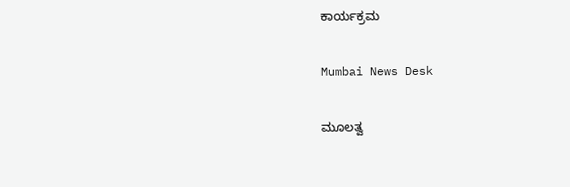ಕಾರ್ಯಕ್ರಮ

Mumbai News Desk

ಮೂಲತ್ವ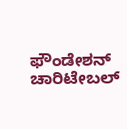ಫೌಂಡೇಶನ್ ಚಾರಿಟೇಬಲ್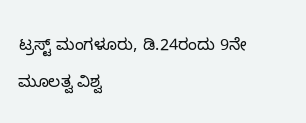ಟ್ರಸ್ಟ್ ಮಂಗಳೂರು, ಡಿ.24ರಂದು 9ನೇ ಮೂಲತ್ವ ವಿಶ್ವ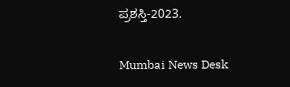ಪ್ರಶಸ್ತಿ-2023.

Mumbai News Desk